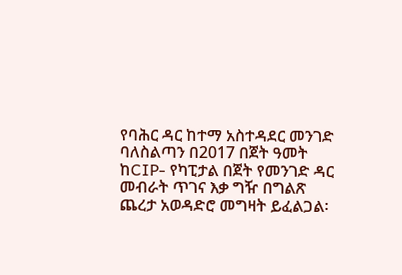የባሕር ዳር ከተማ አስተዳደር መንገድ ባለስልጣን በ2017 በጀት ዓመት ከCIP- የካፒታል በጀት የመንገድ ዳር መብራት ጥገና እቃ ግዥ በግልጽ ጨረታ አወዳድሮ መግዛት ይፈልጋል፡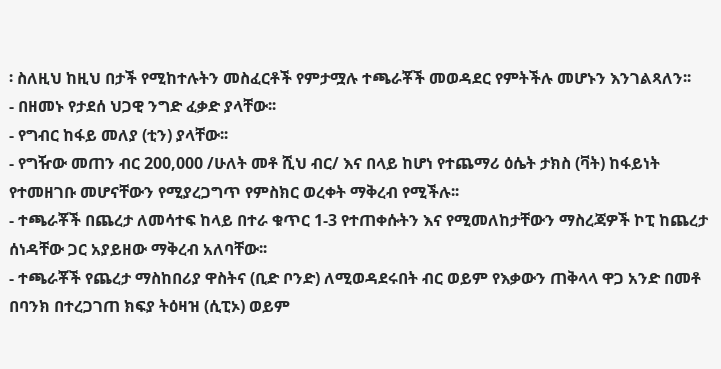፡ ስለዚህ ከዚህ በታች የሚከተሉትን መስፈርቶች የምታሟሉ ተጫራቾች መወዳደር የምትችሉ መሆኑን እንገልጻለን፡፡
- በዘመኑ የታደሰ ህጋዊ ንግድ ፈቃድ ያላቸው፡፡
- የግብር ከፋይ መለያ (ቲን) ያላቸው፡፡
- የግዥው መጠን ብር 200,000 /ሁለት መቶ ሺህ ብር/ እና በላይ ከሆነ የተጨማሪ ዕሴት ታክስ (ቫት) ከፋይነት የተመዘገቡ መሆናቸውን የሚያረጋግጥ የምስክር ወረቀት ማቅረብ የሚችሉ፡፡
- ተጫራቾች በጨረታ ለመሳተፍ ከላይ በተራ ቁጥር 1-3 የተጠቀሱትን እና የሚመለከታቸውን ማስረጃዎች ኮፒ ከጨረታ ሰነዳቸው ጋር አያይዘው ማቅረብ አለባቸው፡፡
- ተጫራቾች የጨረታ ማስከበሪያ ዋስትና (ቢድ ቦንድ) ለሚወዳደሩበት ብር ወይም የእቃውን ጠቅላላ ዋጋ አንድ በመቶ በባንክ በተረጋገጠ ክፍያ ትዕዛዝ (ሲፒኦ) ወይም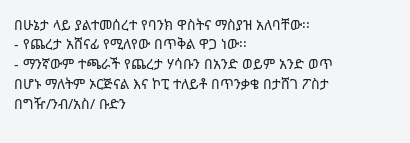በሁኔታ ላይ ያልተመሰረተ የባንክ ዋስትና ማስያዝ አለባቸው፡፡
- የጨረታ አሸናፊ የሚለየው በጥቅል ዋጋ ነው፡፡
- ማንኛውም ተጫራች የጨረታ ሃሳቡን በአንድ ወይም አንድ ወጥ በሆኑ ማለትም ኦርጅናል እና ኮፒ ተለይቶ በጥንቃቄ በታሸገ ፖስታ በግዥ/ንብ/አስ/ ቡድን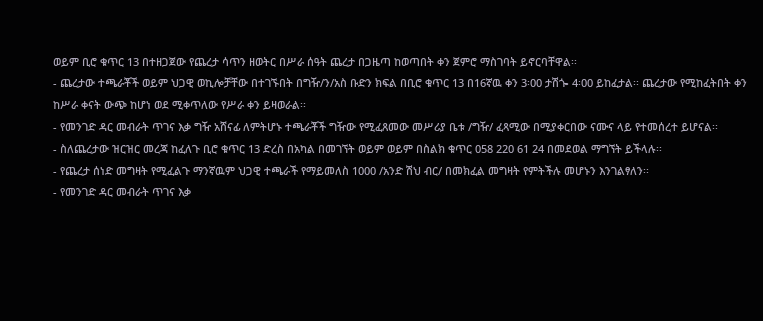ወይም ቢሮ ቁጥር 13 በተዘጋጀው የጨረታ ሳጥን ዘወትር በሥራ ሰዓት ጨረታ በጋዜጣ ከወጣበት ቀን ጀምሮ ማስገባት ይኖርባቸዋል፡፡
- ጨረታው ተጫራቾች ወይም ህጋዊ ወኪሎቻቸው በተገኙበት በግዥ/ን/አስ ቡድን ክፍል በቢሮ ቁጥር 13 በ16ኛዉ ቀን 3፡00 ታሽጐ 4፡00 ይከፈታል፡፡ ጨረታው የሚከፈትበት ቀን ከሥራ ቀናት ውጭ ከሆነ ወደ ሚቀጥለው የሥራ ቀን ይዛወራል፡፡
- የመንገድ ዳር መብራት ጥገና እቃ ግዥ አሸናፊ ለምትሆኑ ተጫራቾች ግዥው የሚፈጸመው መሥሪያ ቤቱ /ግዥ/ ፈጻሚው በሚያቀርበው ናሙና ላይ የተመሰረተ ይሆናል፡፡
- ስለጨረታው ዝርዝር መረጃ ከፈለጉ ቢሮ ቁጥር 13 ድረስ በአካል በመገኘት ወይም ወይም በስልክ ቁጥር 058 220 61 24 በመደወል ማግኘት ይችላሉ፡፡
- የጨረታ ሰነድ መግዛት የሚፈልጉ ማንኛዉም ህጋዊ ተጫራች የማይመለስ 1000 /አንድ ሽህ ብር/ በመክፈል መግዛት የምትችሉ መሆኑን እንገልፃለን፡፡
- የመንገድ ዳር መብራት ጥገና እቃ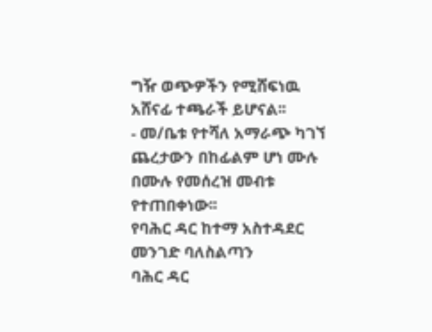ግዥ ወጭዎችን የሚሸፍነዉ አሸናፊ ተጫራች ይሆናል፡፡
- መ/ቤቱ የተሻለ አማራጭ ካገኘ ጨረታውን በከፊልም ሆነ ሙሉ በሙሉ የመሰረዝ መብቱ የተጠበቀነው፡፡
የባሕር ዳር ከተማ አስተዳደር መንገድ ባለስልጣን
ባሕር ዳር